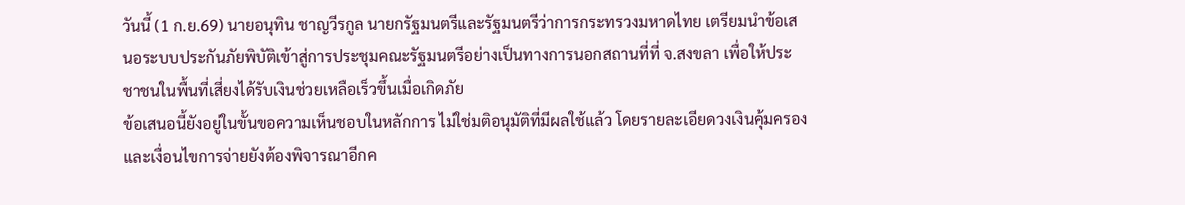วันนี้ (1 ก.ย.69) นายอนุทิน ชาญวีรกูล นายกรัฐมนตรีและรัฐมนตรีว่าการกระทรวงมหาดไทย เตรียมนำข้อเสนอระบบประกันภัยพิบัติเข้าสู่การประชุมคณะรัฐมนตรีอย่างเป็นทางการนอกสถานที่ที่ จ.สงขลา เพื่อให้ประชาชนในพื้นที่เสี่ยงได้รับเงินช่วยเหลือเร็วขึ้นเมื่อเกิดภัย
ข้อเสนอนี้ยังอยู่ในขั้นขอความเห็นชอบในหลักการ ไม่ใช่มติอนุมัติที่มีผลใช้แล้ว โดยรายละเอียดวงเงินคุ้มครองและเงื่อนไขการจ่ายยังต้องพิจารณาอีกค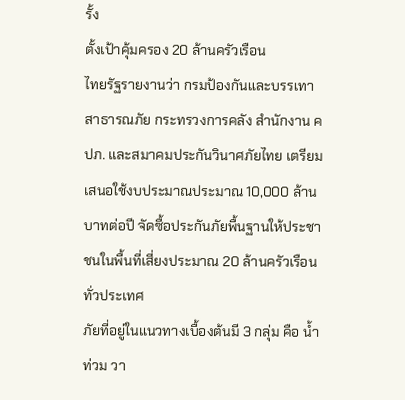รั้ง
ตั้งเป้าคุ้มครอง 20 ล้านครัวเรือน
ไทยรัฐรายงานว่า กรมป้องกันและบรรเทาสาธารณภัย กระทรวงการคลัง สำนักงาน คปภ. และสมาคมประกันวินาศภัยไทย เตรียมเสนอใช้งบประมาณประมาณ 10,000 ล้านบาทต่อปี จัดซื้อประกันภัยพื้นฐานให้ประชาชนในพื้นที่เสี่ยงประมาณ 20 ล้านครัวเรือนทั่วประเทศ
ภัยที่อยู่ในแนวทางเบื้องต้นมี 3 กลุ่ม คือ น้ำท่วม วา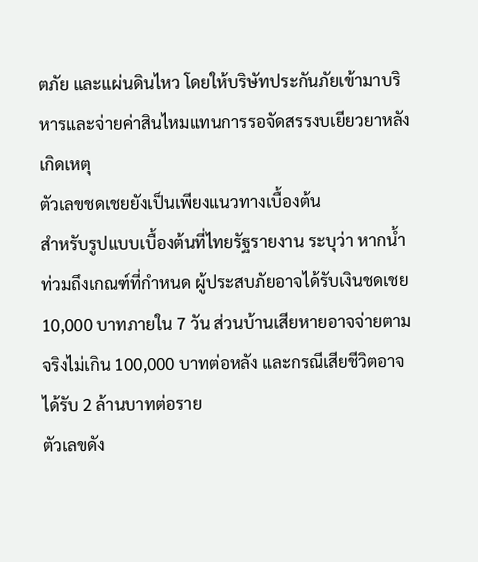ตภัย และแผ่นดินไหว โดยให้บริษัทประกันภัยเข้ามาบริหารและจ่ายค่าสินไหมแทนการรอจัดสรรงบเยียวยาหลังเกิดเหตุ
ตัวเลขชดเชยยังเป็นเพียงแนวทางเบื้องต้น
สำหรับรูปแบบเบื้องต้นที่ไทยรัฐรายงาน ระบุว่า หากน้ำท่วมถึงเกณฑ์ที่กำหนด ผู้ประสบภัยอาจได้รับเงินชดเชย 10,000 บาทภายใน 7 วัน ส่วนบ้านเสียหายอาจจ่ายตามจริงไม่เกิน 100,000 บาทต่อหลัง และกรณีเสียชีวิตอาจได้รับ 2 ล้านบาทต่อราย
ตัวเลขดัง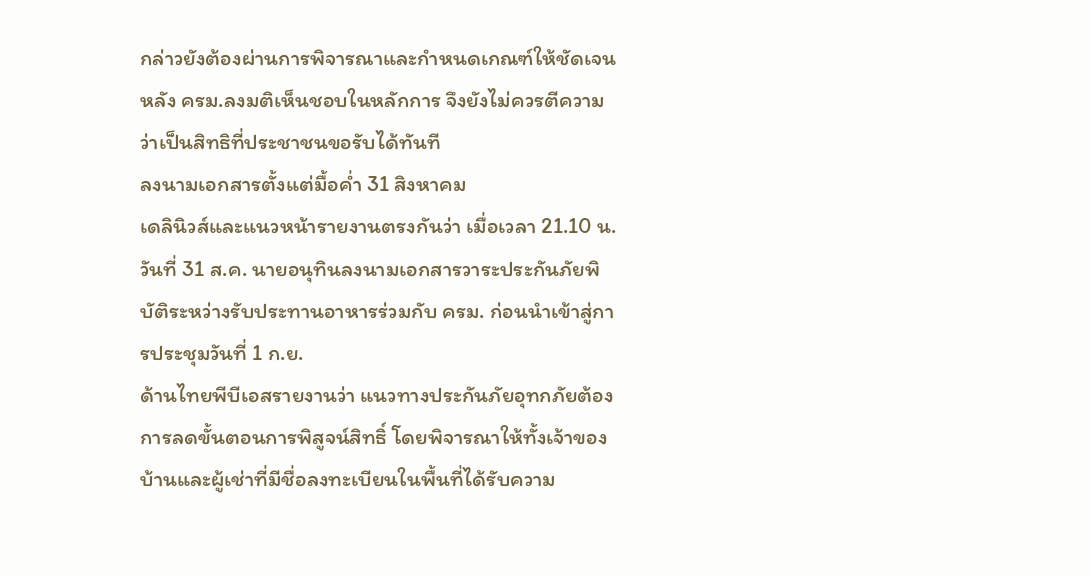กล่าวยังต้องผ่านการพิจารณาและกำหนดเกณฑ์ให้ชัดเจน หลัง ครม.ลงมติเห็นชอบในหลักการ จึงยังไม่ควรตีความว่าเป็นสิทธิที่ประชาชนขอรับได้ทันที
ลงนามเอกสารตั้งแต่มื้อค่ำ 31 สิงหาคม
เดลินิวส์และแนวหน้ารายงานตรงกันว่า เมื่อเวลา 21.10 น. วันที่ 31 ส.ค. นายอนุทินลงนามเอกสารวาระประกันภัยพิบัติระหว่างรับประทานอาหารร่วมกับ ครม. ก่อนนำเข้าสู่การประชุมวันที่ 1 ก.ย.
ด้านไทยพีบีเอสรายงานว่า แนวทางประกันภัยอุทกภัยต้องการลดขั้นตอนการพิสูจน์สิทธิ์ โดยพิจารณาให้ทั้งเจ้าของบ้านและผู้เช่าที่มีชื่อลงทะเบียนในพื้นที่ได้รับความ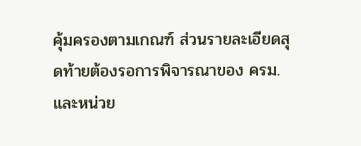คุ้มครองตามเกณฑ์ ส่วนรายละเอียดสุดท้ายต้องรอการพิจารณาของ ครม. และหน่วย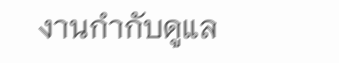งานกำกับดูแล